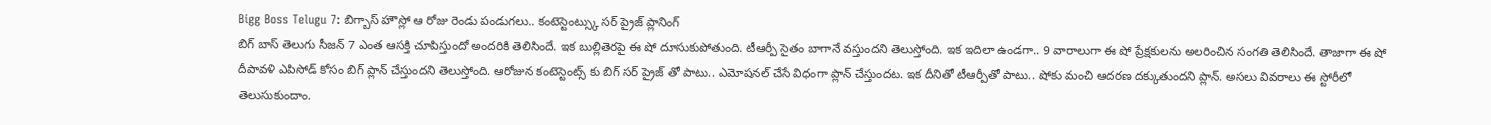Bigg Boss Telugu 7: బిగ్బాస్ హౌస్లో ఆ రోజు రెండు పండుగలు.. కంటెస్టెంట్స్కు సర్ ప్రైజ్ ప్లానింగ్
బిగ్ బాస్ తెలుగు సీజన్ 7 ఎంత ఆసక్తి చూపిస్తుందో అందరికి తెలిసిందే. ఇక బుల్లితెరపై ఈ షో దూసుకుపోతుంది. టీఆర్పీ సైతం బాగానే వస్తుందని తెలుస్తోంది. ఇక ఇదిలా ఉండగా.. 9 వారాలుగా ఈ షో ప్రేక్షకులను అలరించిన సంగతి తెలిసిందే. తాజాగా ఈ షో దీపావళి ఎపిసోడ్ కోసం బిగ్ ప్లాన్ చేస్తుందని తెలుస్తోంది. ఆరోజున కంటెస్టెంట్స్ కు బిగ్ సర్ ప్రైజ్ తో పాటు.. ఎమోషనల్ చేసే విధంగా ప్లాన్ చేస్తుందట. ఇక దీనితో టీఆర్పీతో పాటు.. షోకు మంచి ఆదరణ దక్కుతుందని ప్లాన్. అసలు వివరాలు ఈ స్టోరీలో తెలుసుకుందాం.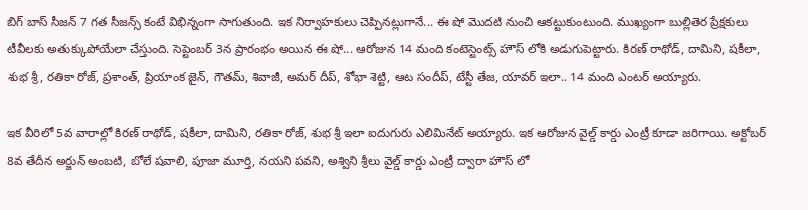బిగ్ బాస్ సీజన్ 7 గత సీజన్స్ కంటే విభిన్నంగా సాగుతుంది. ఇక నిర్వాహకులు చెప్పినట్లుగానే... ఈ షో మొదటి నుంచి ఆకట్టుకుంటుంది. ముఖ్యంగా బుల్లితెర ప్రేక్షకులు టీవీలకు అతుక్కుపోయేలా చేస్తుంది. సెప్టెంబర్ 3న ప్రారంభం అయిన ఈ షో... ఆరోజున 14 మంది కంటెస్టెంట్స్ హౌస్ లోకి అడుగుపెట్టారు. కిరణ్ రాథోడ్, దామిని, షకీలా, శుభ శ్రీ, రతికా రోజ్, ప్రశాంత్, ప్రియాంక జైన్, గౌతమ్, శివాజీ, అమర్ దీప్, శోభా శెట్టి, ఆట సందీప్, టేస్టీ తేజ, యావర్ ఇలా.. 14 మంది ఎంటర్ అయ్యారు.

ఇక వీరిలో 5వ వారాల్లో కిరణ్ రాథోడ్, షకీలా, దామిని, రతికా రోజ్, శుభ శ్రీ ఇలా ఐదుగురు ఎలిమినేట్ అయ్యారు. ఇక ఆరోజున వైల్డ్ కార్డు ఎంట్రీ కూడా జరిగాయి. అక్టోబర్ 8వ తేదీన అర్జున్ అంబటి, బోలే షవాలి, పూజా మూర్తి, నయని పవని, అశ్విని శ్రీలు వైల్డ్ కార్డు ఎంట్రీ ద్వారా హౌస్ లో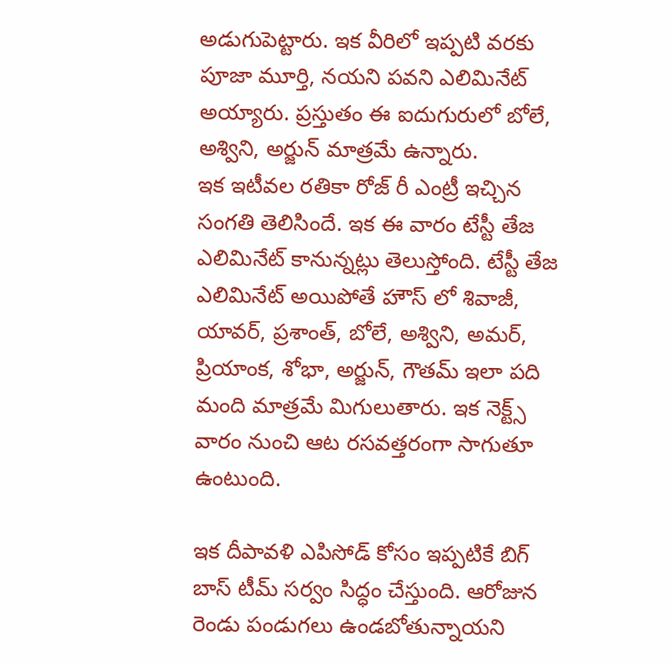అడుగుపెట్టారు. ఇక వీరిలో ఇప్పటి వరకు పూజా మూర్తి, నయని పవని ఎలిమినేట్ అయ్యారు. ప్రస్తుతం ఈ ఐదుగురులో బోలే, అశ్విని, అర్జున్ మాత్రమే ఉన్నారు.
ఇక ఇటీవల రతికా రోజ్ రీ ఎంట్రీ ఇచ్చిన సంగతి తెలిసిందే. ఇక ఈ వారం టేస్టీ తేజ ఎలిమినేట్ కానున్నట్లు తెలుస్తోంది. టేస్టీ తేజ ఎలిమినేట్ అయిపోతే హౌస్ లో శివాజీ, యావర్, ప్రశాంత్, బోలే, అశ్విని, అమర్, ప్రియాంక, శోభా, అర్జున్, గౌతమ్ ఇలా పది మంది మాత్రమే మిగులుతారు. ఇక నెక్ట్స్ వారం నుంచి ఆట రసవత్తరంగా సాగుతూ ఉంటుంది.

ఇక దీపావళి ఎపిసోడ్ కోసం ఇప్పటికే బిగ్ బాస్ టీమ్ సర్వం సిద్ధం చేస్తుంది. ఆరోజున రెండు పండుగలు ఉండబోతున్నాయని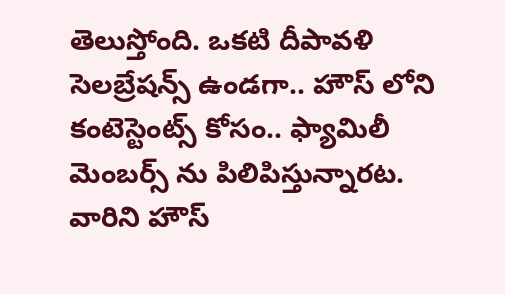తెలుస్తోంది. ఒకటి దీపావళి సెలబ్రేషన్స్ ఉండగా.. హౌస్ లోని కంటెస్టెంట్స్ కోసం.. ఫ్యామిలీ మెంబర్స్ ను పిలిపిస్తున్నారట. వారిని హౌస్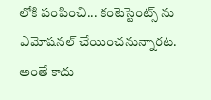లోకి పంపించి... కంటెస్టెంట్స్ ను ఎమోషనల్ చేయించనున్నారట. అంతే కాదు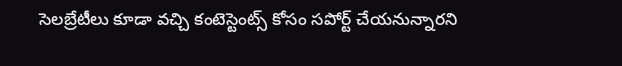సెలబ్రేటీలు కూడా వచ్చి కంటెస్టెంట్స్ కోసం సపోర్ట్ చేయనున్నారని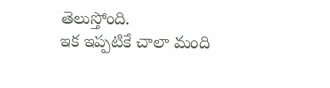తెలుస్తోంది.
ఇక ఇప్పటికే చాలా మంది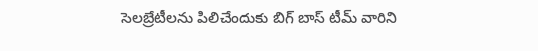సెలబ్రేటీలను పిలిచేందుకు బిగ్ బాస్ టీమ్ వారిని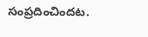సంప్రదించిందట.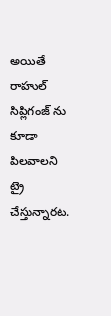అయితే రాహుల్ సిప్లిగంజ్ ను కూడా పిలవాలని ట్రై చేస్తున్నారట.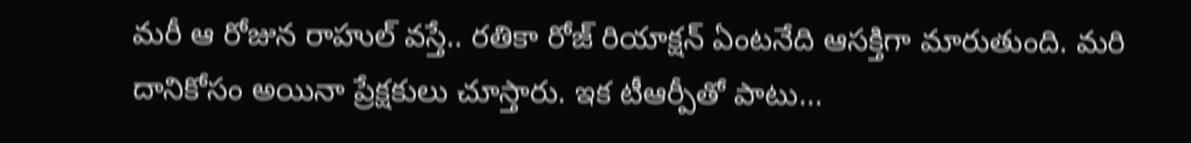మరీ ఆ రోజున రాహుల్ వస్తే.. రతికా రోజ్ రియాక్షన్ ఏంటనేది ఆసక్తిగా మారుతుంది. మరి దానికోసం అయినా ప్రేక్షకులు చూస్తారు. ఇక టీఆర్పీతో పాటు...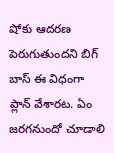షోకు ఆదరణ పెరుగుతుందని బిగ్ బాస్ ఈ విధంగా ప్లాన్ వేశారట. ఏం జరగనుందో చూడాలి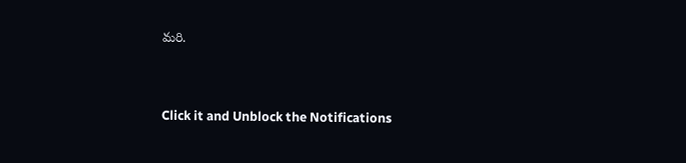మరి.


Click it and Unblock the Notifications